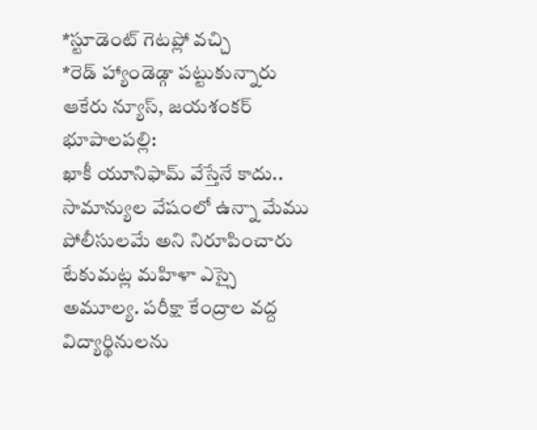*స్టూడెంట్ గెటప్లో వచ్చి
*రెడ్ హ్యాండెడ్గా పట్టుకున్నారు
ఆకేరు న్యూస్, జయశంకర్ భూపాలపల్లి:
ఖాకీ యూనిఫామ్ వేస్తేనే కాదు.. సామాన్యుల వేషంలో ఉన్నా మేము పోలీసులమే అని నిరూపించారు టేకుమట్ల మహిళా ఎస్సై అమూల్య. పరీక్షా కేంద్రాల వద్ద విద్యార్థినులను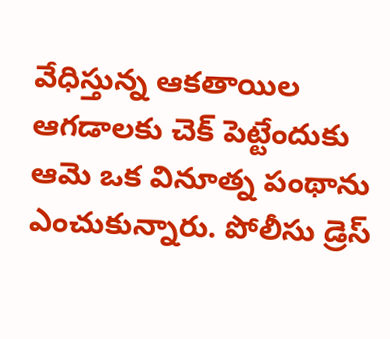వేధిస్తున్న ఆకతాయిల ఆగడాలకు చెక్ పెట్టేందుకు ఆమె ఒక వినూత్న పంథాను ఎంచుకున్నారు. పోలీసు డ్రెస్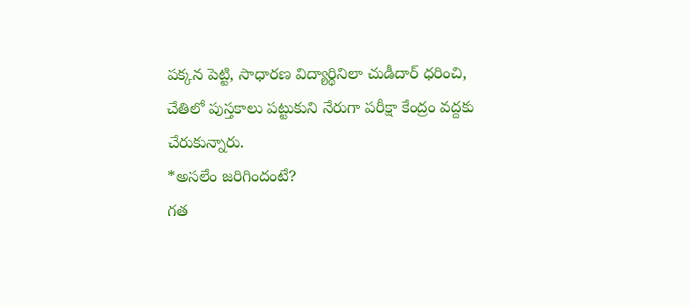పక్కన పెట్టి, సాధారణ విద్యార్థినిలా చుడీదార్ ధరించి, చేతిలో పుస్తకాలు పట్టుకుని నేరుగా పరీక్షా కేంద్రం వద్దకు చేరుకున్నారు.
*అసలేం జరిగిందంటే?
గత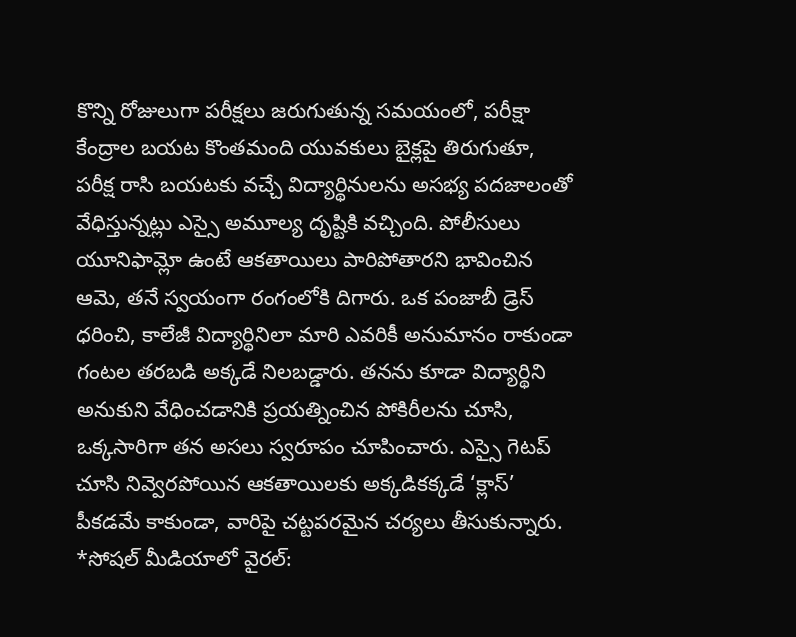కొన్ని రోజులుగా పరీక్షలు జరుగుతున్న సమయంలో, పరీక్షా కేంద్రాల బయట కొంతమంది యువకులు బైక్లపై తిరుగుతూ, పరీక్ష రాసి బయటకు వచ్చే విద్యార్థినులను అసభ్య పదజాలంతో వేధిస్తున్నట్లు ఎస్సై అమూల్య దృష్టికి వచ్చింది. పోలీసులు యూనిఫామ్లో ఉంటే ఆకతాయిలు పారిపోతారని భావించిన ఆమె, తనే స్వయంగా రంగంలోకి దిగారు. ఒక పంజాబీ డ్రెస్ ధరించి, కాలేజీ విద్యార్థినిలా మారి ఎవరికీ అనుమానం రాకుండా గంటల తరబడి అక్కడే నిలబడ్డారు. తనను కూడా విద్యార్థిని అనుకుని వేధించడానికి ప్రయత్నించిన పోకిరీలను చూసి, ఒక్కసారిగా తన అసలు స్వరూపం చూపించారు. ఎస్సై గెటప్ చూసి నివ్వెరపోయిన ఆకతాయిలకు అక్కడికక్కడే ‘క్లాస్’ పీకడమే కాకుండా, వారిపై చట్టపరమైన చర్యలు తీసుకున్నారు.
*సోషల్ మీడియాలో వైరల్: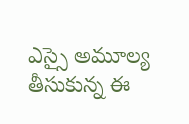ఎస్సై అమూల్య తీసుకున్న ఈ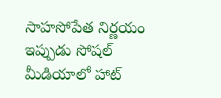సాహసోపేత నిర్ణయం ఇప్పుడు సోషల్ మీడియాలో హాట్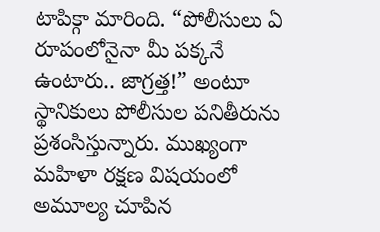టాపిక్గా మారింది. “పోలీసులు ఏ రూపంలోనైనా మీ పక్కనే ఉంటారు.. జాగ్రత్త!” అంటూ స్థానికులు పోలీసుల పనితీరును ప్రశంసిస్తున్నారు. ముఖ్యంగా మహిళా రక్షణ విషయంలో అమూల్య చూపిన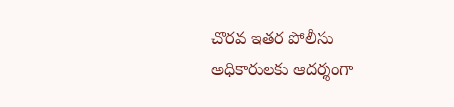చొరవ ఇతర పోలీసు అధికారులకు ఆదర్శంగా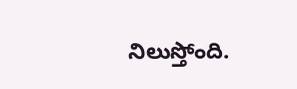నిలుస్తోంది.